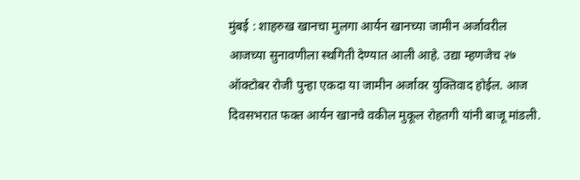मुंबई : शाहरुख खानचा मुलगा आर्यन खानच्या जामीन अर्जावरील आजच्या सुनावणीला स्थगिती देण्यात आली आहे. उद्या म्हणजेच २७ ऑक्टोबर रोजी पुन्हा एकदा या जामीन अर्जावर युक्तिवाद होईल. आज दिवसभरात फक्त आर्यन खानचे वकील मुकूल रोहतगी यांनी बाजू मांडली.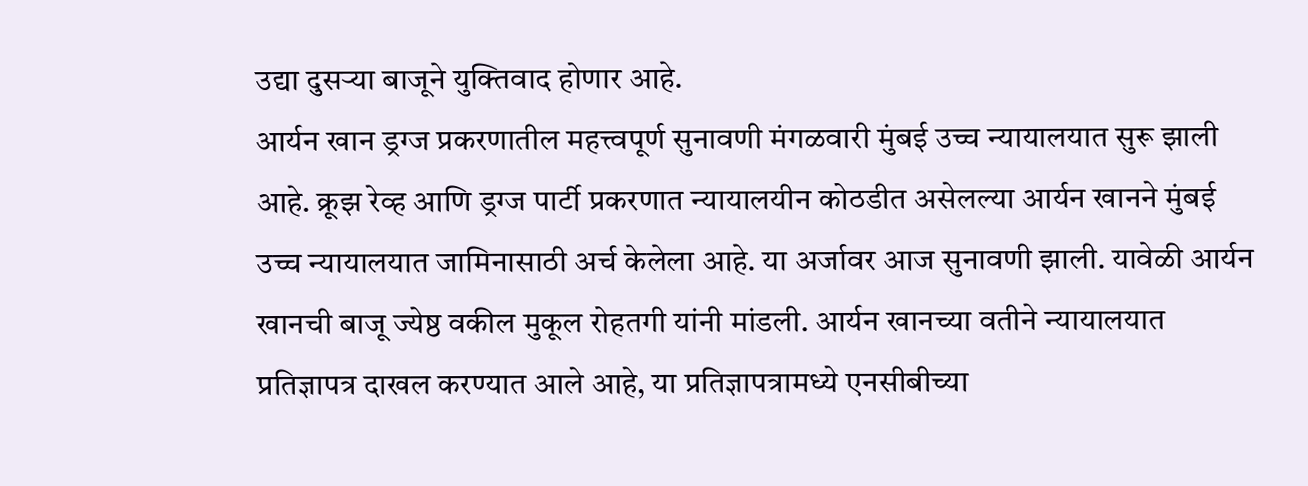उद्या दुसऱ्या बाजूने युक्तिवाद होणार आहे.
आर्यन खान ड्रग्ज प्रकरणातील महत्त्वपूर्ण सुनावणी मंगळवारी मुंबई उच्च न्यायालयात सुरू झाली आहे. क्रूझ रेव्ह आणि ड्रग्ज पार्टी प्रकरणात न्यायालयीन कोठडीत असेलल्या आर्यन खानने मुंबई उच्च न्यायालयात जामिनासाठी अर्च केलेला आहे. या अर्जावर आज सुनावणी झाली. यावेळी आर्यन खानची बाजू ज्येष्ठ वकील मुकूल रोहतगी यांनी मांडली. आर्यन खानच्या वतीने न्यायालयात प्रतिज्ञापत्र दाखल करण्यात आले आहे, या प्रतिज्ञापत्रामध्ये एनसीबीच्या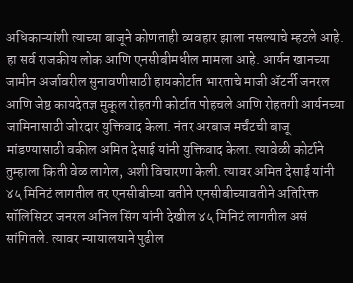अधिकाऱ्यांशी त्याच्या बाजूने कोणताही व्यवहार झाला नसल्याचे म्हटले आहे. हा सर्व राजकीय लोक आणि एनसीबीमधील मामला आहे. आर्यन खानच्या जामीन अर्जावरील सुनावणीसाठी हायकोर्टात भारताचे माजी ॲटर्नी जनरल आणि जेष्ठ कायदेतज्ञ मुकूल रोहतगी कोर्टात पोहचले आणि रोहतगी आर्यनच्या जामिनासाठी जोरदार युक्तिवाद केला. नंतर अरबाज मर्चंटची बाजू मांडण्यासाठी वकील अमित देसाई यांनी युक्तिवाद केला. त्यावेळी कोर्टाने तुम्हाला किती वेळ लागेल, अशी विचारणा केली. त्यावर अमित देसाई यांनी ४५ मिनिटं लागतील तर एनसीबीच्या वतीने एनसीबीच्यावतीने अतिरिक्त सॉलिसिटर जनरल अनिल सिंग यांनी देखील ४५ मिनिटं लागतील असं सांगितले. त्यावर न्यायालयाने पुढील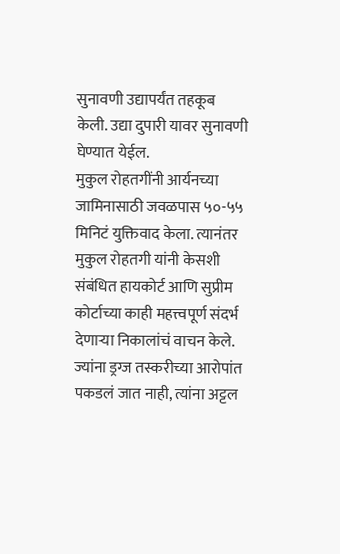सुनावणी उद्यापर्यंत तहकूब केली. उद्या दुपारी यावर सुनावणी घेण्यात येईल.
मुकुल रोहतगींनी आर्यनच्या जामिनासाठी जवळपास ५०-५५ मिनिटं युक्तिवाद केला. त्यानंतर मुकुल रोहतगी यांनी केसशी संबंधित हायकोर्ट आणि सुप्रीम कोर्टाच्या काही महत्त्वपूर्ण संदर्भ देणाऱ्या निकालांचं वाचन केले.
ज्यांना ड्रग्ज तस्करीच्या आरोपांत पकडलं जात नाही, त्यांना अट्टल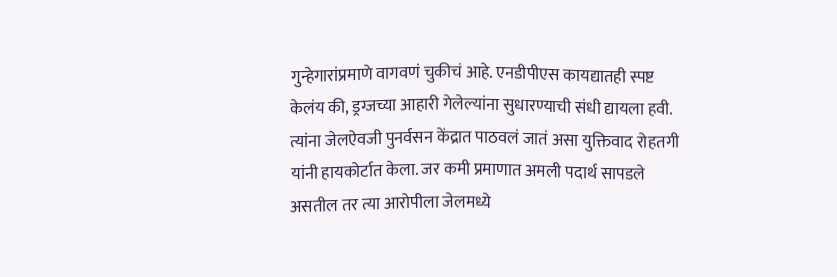गुन्हेगारांप्रमाणे वागवणं चुकीचं आहे. एनडीपीएस कायद्यातही स्पष्ट केलंय की, ड्रग्जच्या आहारी गेलेल्यांना सुधारण्याची संधी द्यायला हवी. त्यांना जेलऐवजी पुनर्वसन केंद्रात पाठवलं जातं असा युक्तिवाद रोहतगी यांनी हायकोर्टात केला. जर कमी प्रमाणात अमली पदार्थ सापडले असतील तर त्या आरोपीला जेलमध्ये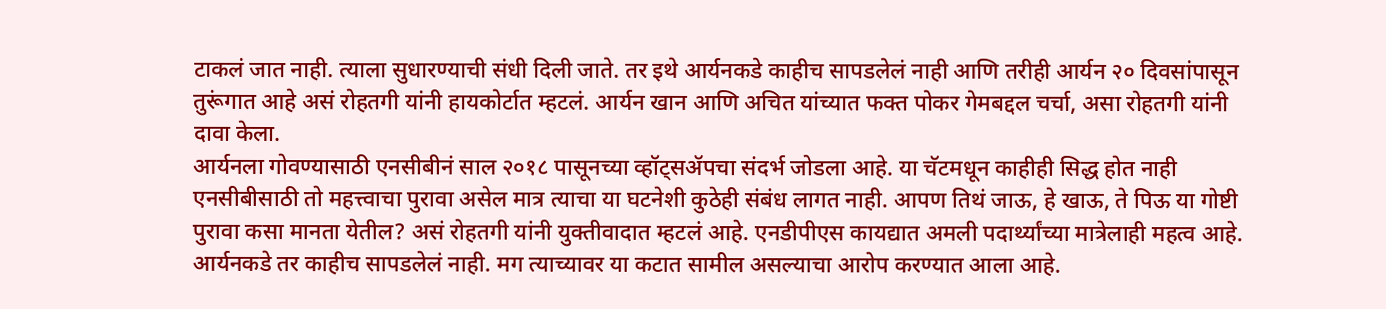टाकलं जात नाही. त्याला सुधारण्याची संधी दिली जाते. तर इथे आर्यनकडे काहीच सापडलेलं नाही आणि तरीही आर्यन २० दिवसांपासून तुरूंगात आहे असं रोहतगी यांनी हायकोर्टात म्हटलं. आर्यन खान आणि अचित यांच्यात फक्त पोकर गेमबद्दल चर्चा, असा रोहतगी यांनी दावा केला.
आर्यनला गोवण्यासाठी एनसीबीनं साल २०१८ पासूनच्या व्हॉट्सॲपचा संदर्भ जोडला आहे. या चॅटमधून काहीही सिद्ध होत नाही एनसीबीसाठी तो महत्त्वाचा पुरावा असेल मात्र त्याचा या घटनेशी कुठेही संबंध लागत नाही. आपण तिथं जाऊ, हे खाऊ, ते पिऊ या गोष्टी पुरावा कसा मानता येतील? असं रोहतगी यांनी युक्तीवादात म्हटलं आहे. एनडीपीएस कायद्यात अमली पदार्थ्यांच्या मात्रेलाही महत्व आहे. आर्यनकडे तर काहीच सापडलेलं नाही. मग त्याच्यावर या कटात सामील असल्याचा आरोप करण्यात आला आहे.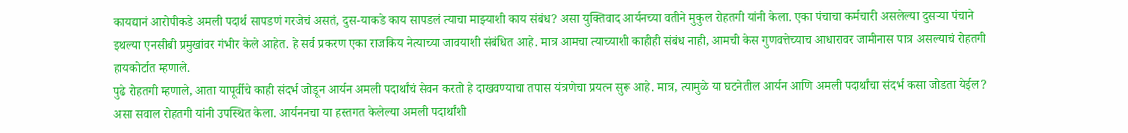कायद्यानं आरोपीकडे अमली पदार्थ सापडणं गरजेचं असतं, दुस-याकडे काय सापडलं त्याचा माझ्याशी काय संबंध? असा युक्तिवाद आर्यनच्या वतीने मुकुल रोहतगी यांनी केला. एका पंचाचा कर्मचारी असलेल्या दुसऱ्या पंचाने इथल्या एनसीबी प्रमुखांवर गंभीर केले आहेत. हे सर्व प्रकरण एका राजकिय नेत्याच्या जावयाशी संबंधित आहे. मात्र आमचा त्याच्याशी काहीही संबंध नाही, आमची केस गुणवत्तेच्याच आधारावर जामीनास पात्र असल्याचं रोहतगी हायकोर्टात म्हणाले.
पुढे रोहतगी म्हणाले, आता यापूर्वीचे काही संदर्भ जोडून आर्यन अमली पदार्थांचं सेवन करतो हे दाखवण्याचा तपास यंत्रणेचा प्रयत्न सुरू आहे. मात्र, त्यामुळे या घटनेतील आर्यन आणि अमली पदार्थांचा संदर्भ कसा जोडता येईल? असा सवाल रोहतगी यांनी उपस्थित केला. आर्यननचा या हस्तगत केलेल्या अमली पदार्थांशी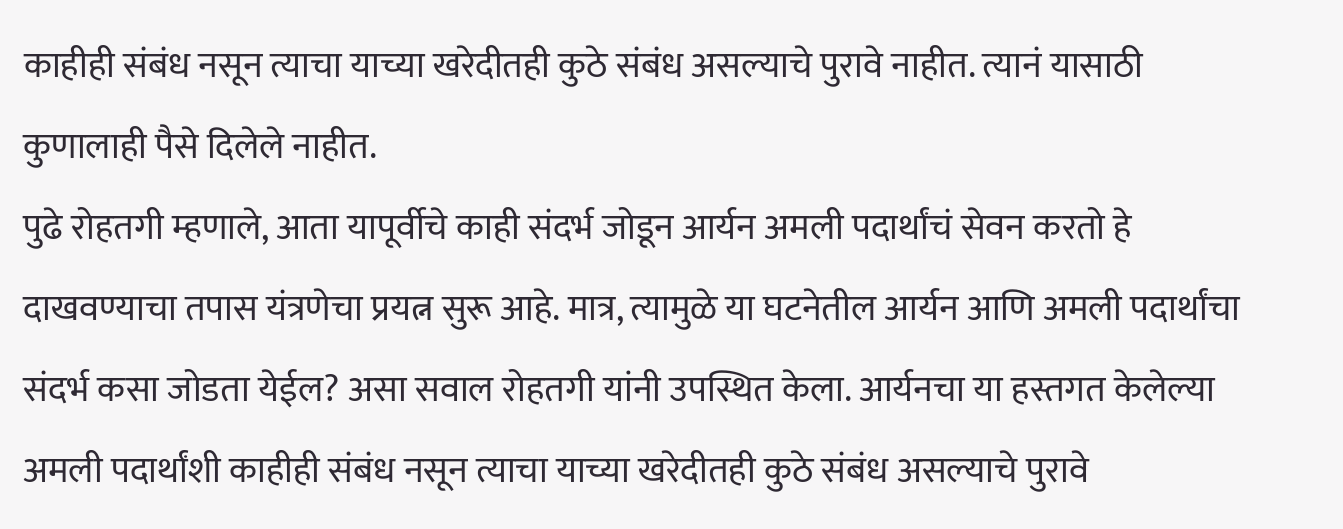काहीही संबंध नसून त्याचा याच्या खरेदीतही कुठे संबंध असल्याचे पुरावे नाहीत. त्यानं यासाठी कुणालाही पैसे दिलेले नाहीत.
पुढे रोहतगी म्हणाले, आता यापूर्वीचे काही संदर्भ जोडून आर्यन अमली पदार्थांचं सेवन करतो हे दाखवण्याचा तपास यंत्रणेचा प्रयत्न सुरू आहे. मात्र, त्यामुळे या घटनेतील आर्यन आणि अमली पदार्थांचा संदर्भ कसा जोडता येईल? असा सवाल रोहतगी यांनी उपस्थित केला. आर्यनचा या हस्तगत केलेल्या अमली पदार्थांशी काहीही संबंध नसून त्याचा याच्या खरेदीतही कुठे संबंध असल्याचे पुरावे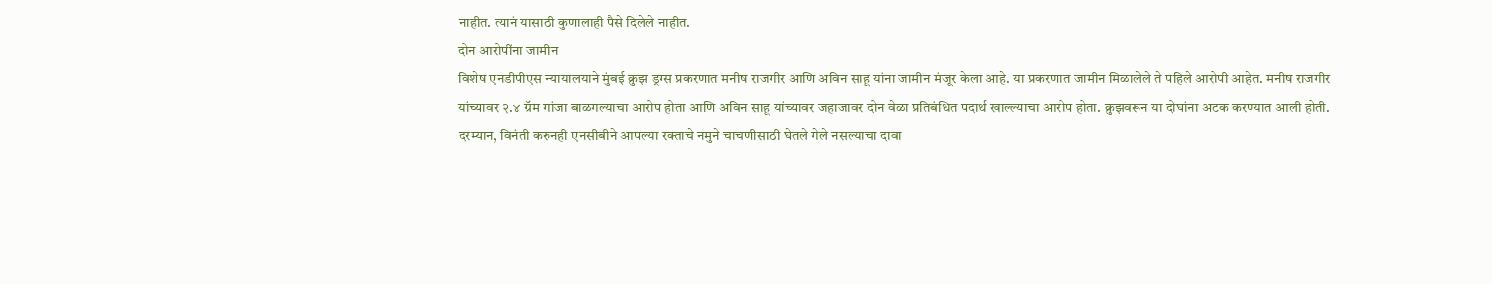नाहीत. त्यानं यासाठी कुणालाही पैसे दिलेले नाहीत.
दोन आरोपींना जामीन
विशेष एनडीपीएस न्यायालयाने मुंबई क्रुझ ड्रग्स प्रकरणात मनीष राजगीर आणि अविन साहू यांना जामीन मंजूर केला आहे. या प्रकरणात जामीन मिळालेले ते पहिले आरोपी आहेत. मनीष राजगीर यांच्यावर २.४ ग्रॅम गांजा बाळगल्याचा आरोप होता आणि अविन साहू यांच्यावर जहाजावर दोन वेळा प्रतिबंधित पदार्थ खाल्ल्याचा आरोप होता. क्रुझवरून या दोघांना अटक करण्यात आली होती. दरम्यान, विनंती करुनही एनसीबीने आपल्या रक्ताचे नमुने चाचणीसाठी घेतले गेले नसल्याचा दावा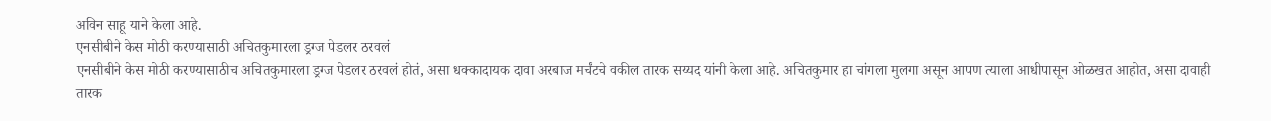अविन साहू याने केला आहे.
एनसीबीने केस मोठी करण्यासाठी अचितकुमारला ड्रग्ज पेडलर ठरवलं
एनसीबीने केस मोठी करण्यासाठीच अचितकुमारला ड्रग्ज पेडलर ठरवलं होतं, असा धक्कादायक दावा अरबाज मर्चंटचे वकील तारक सय्यद यांनी केला आहे. अचितकुमार हा चांगला मुलगा असून आपण त्याला आधीपासून ओळखत आहोत, असा दावाही तारक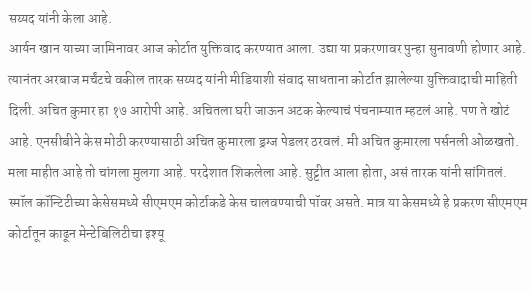सय्यद यांनी केला आहे.
आर्यन खान याच्या जामिनावर आज कोर्टात युक्तिवाद करण्यात आला. उद्या या प्रकरणावर पुन्हा सुनावणी होणार आहे. त्यानंतर अरबाज मर्चंटचे वकील तारक सय्यद यांनी मीडियाशी संवाद साधताना कोर्टात झालेल्या युक्तिवादाची माहिती दिली. अचित कुमार हा १७ आरोपी आहे. अचितला घरी जाऊन अटक केल्याचं पंचनाम्यात म्हटलं आहे. पण ते खोटं आहे. एनसीबीने केस मोठी करण्यासाठी अचित कुमारला ड्रग्ज पेडलर ठरवलं. मी अचित कुमारला पर्सनली ओळखतो. मला माहीत आहे तो चांगला मुलगा आहे. परदेशात शिकलेला आहे. सुट्टीत आला होता, असं तारक यांनी सांगितलं.
स्मॉल कॉन्टिटीच्या केसेसमध्ये सीएमएम कोर्टाकडे केस चालवण्याची पॉवर असते. मात्र या केसमध्ये हे प्रकरण सीएमएम कोर्टातून काढून मेन्टेबिलिटीचा इश्यू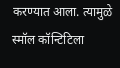करण्यात आला. त्यामुळे स्मॉल कॉन्टिटिला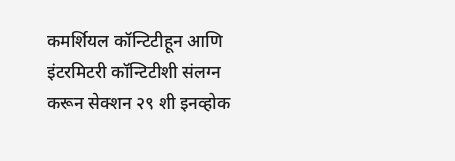कमर्शियल कॉन्टिटीहून आणि इंटरमिटरी कॉन्टिटीशी संलग्न करून सेक्शन २९ शी इनव्होक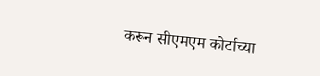करून सीएमएम कोर्टाच्या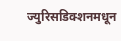ज्युरिसडिक्शनमधून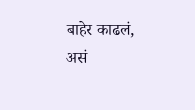बाहेर काढलं, असं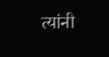त्यांनी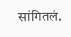सांगितलं.